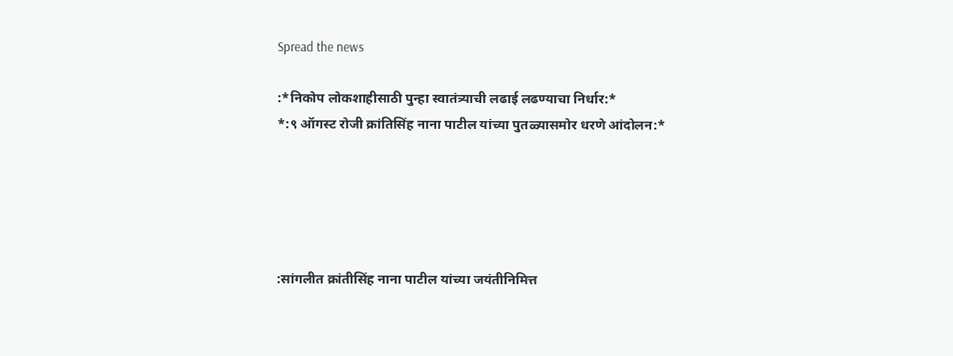Spread the news

:*निकोप लोकशाहीसाठी पुन्हा स्वातंत्र्याची लढाई लढण्याचा निर्धार:*
*:९ ऑगस्ट रोजी क्रांतिसिंह नाना पाटील यांच्या पुतळ्यासमोर धरणे आंदोलन:*





:सांगलीत क्रांतीसिंह नाना पाटील यांच्या जयंतीनिमित्त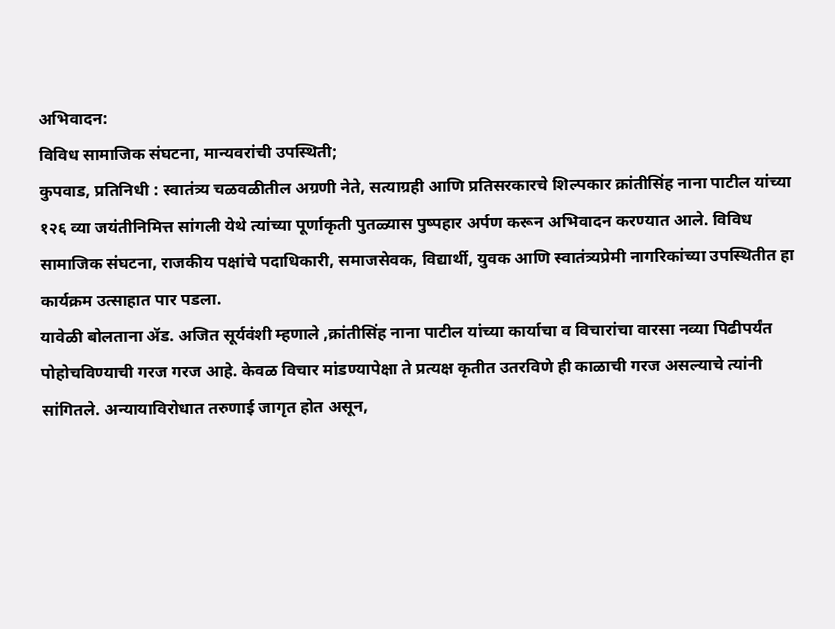अभिवादन:
विविध सामाजिक संघटना, मान्यवरांची उपस्थिती;
कुपवाड, प्रतिनिधी : स्वातंत्र्य चळवळीतील अग्रणी नेते, सत्याग्रही आणि प्रतिसरकारचे शिल्पकार क्रांतीसिंह नाना पाटील यांच्या १२६ व्या जयंतीनिमित्त सांगली येथे त्यांच्या पूर्णाकृती पुतळ्यास पुष्पहार अर्पण करून अभिवादन करण्यात आले. विविध सामाजिक संघटना, राजकीय पक्षांचे पदाधिकारी, समाजसेवक, विद्यार्थी, युवक आणि स्वातंत्र्यप्रेमी नागरिकांच्या उपस्थितीत हा कार्यक्रम उत्साहात पार पडला.
यावेळी बोलताना ॲड. अजित सूर्यवंशी म्हणाले ,क्रांतीसिंह नाना पाटील यांच्या कार्याचा व विचारांचा वारसा नव्या पिढीपर्यंत पोहोचविण्याची गरज गरज आहे. केवळ विचार मांडण्यापेक्षा ते प्रत्यक्ष कृतीत उतरविणे ही काळाची गरज असल्याचे त्यांनी सांगितले. अन्यायाविरोधात तरुणाई जागृत होत असून,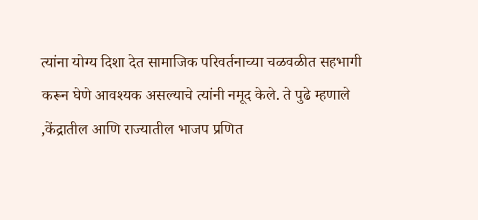त्यांना योग्य दिशा देत सामाजिक परिवर्तनाच्या चळवळीत सहभागी करून घेणे आवश्यक असल्याचे त्यांनी नमूद केले. ते पुढे म्हणाले ,केंद्रातील आणि राज्यातील भाजप प्रणित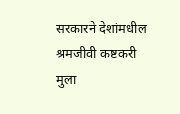सरकारने देशांमधील श्रमजीवी कष्टकरी मुला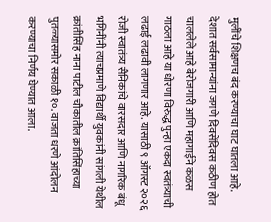मुलींचे शिक्षणच बंद करण्याचा घाट घातला आहे.
देशात सर्वसामान्यांना जगणे दिवसेंदिवस कठीण होत चाललेले आहे बेरोजगारी आणि महागाईने कळस गाठला आहे या धोरणा विरुद्ध पुन्हा एकदा स्वतंत्र्याची लढाई लढावी लागणार आहे. यासाठी ९ ऑगस्ट २०२६ रोजी स्वातंत्र्य सैनिकांचे वारसदार आणि नागरिक बंधू भगिनींनी त्याचप्रमाणे विद्यार्थी युवकांनी सांगली येथील क्रांतीसिंह नाना पाटील चौकातील क्रांतिसिंहाच्या पुतळ्यासमोर सकाळी १०. वाजता धरणे आंदोलन करण्याचा निर्णय घेण्यात आला.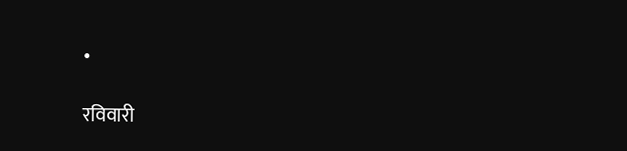•

रविवारी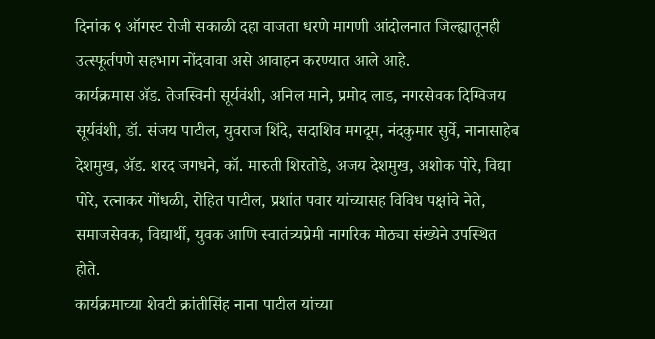दिनांक ९ ऑगस्ट रोजी सकाळी दहा वाजता धरणे मागणी आंदोलनात जिल्ह्यातूनही उत्स्फूर्तपणे सहभाग नोंदवावा असे आवाहन करण्यात आले आहे.
कार्यक्रमास ॲड. तेजस्विनी सूर्यवंशी, अनिल माने, प्रमोद लाड, नगरसेवक दिग्विजय सूर्यवंशी, डॉ. संजय पाटील, युवराज शिंदे, सदाशिव मगदूम, नंदकुमार सुर्वे, नानासाहेब देशमुख, ॲड. शरद जगधने, कॉ. मारुती शिरतोडे, अजय देशमुख, अशोक पोरे, विद्या पोरे, रत्नाकर गोंधळी, रोहित पाटील, प्रशांत पवार यांच्यासह विविध पक्षांचे नेते, समाजसेवक, विद्यार्थी, युवक आणि स्वातंत्र्यप्रेमी नागरिक मोठ्या संख्येने उपस्थित होते.
कार्यक्रमाच्या शेवटी क्रांतीसिंह नाना पाटील यांच्या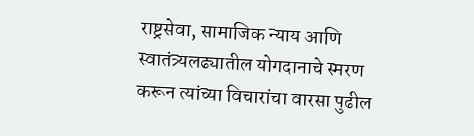राष्ट्रसेवा, सामाजिक न्याय आणि स्वातंत्र्यलढ्यातील योगदानाचे स्मरण करून त्यांच्या विचारांचा वारसा पुढील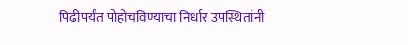पिढीपर्यंत पोहोचविण्याचा निर्धार उपस्थितांनी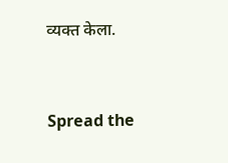व्यक्त केला.


Spread the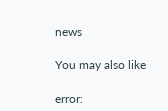news

You may also like

error: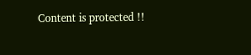Content is protected !!